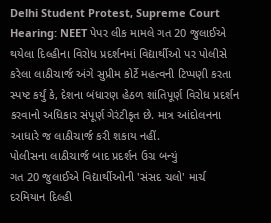Delhi Student Protest, Supreme Court Hearing: NEET પેપર લીક મામલે ગત 20 જુલાઈએ થયેલા દિલ્હીના વિરોધ પ્રદર્શનમાં વિદ્યાર્થીઓ પર પોલીસે કરેલા લાઠીચાર્જ અંગે સુપ્રીમ કોર્ટે મહત્વની ટિપ્પણી કરતા સ્પષ્ટ કર્યું કે, દેશના બંધારણ હેઠળ શાંતિપૂર્ણ વિરોધ પ્રદર્શન કરવાનો અધિકાર સંપૂર્ણ ગેરંટીકૃત છે. માત્ર આંદોલનના આધારે જ લાઠીચાર્જ કરી શકાય નહીં.
પોલીસના લાઠીચાર્જ બાદ પ્રદર્શન ઉગ્ર બન્યું
ગત 20 જુલાઈએ વિદ્યાર્થીઓની 'સંસદ ચલો' માર્ચ દરમિયાન દિલ્હી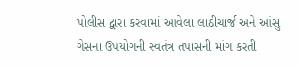પોલીસ દ્વારા કરવામાં આવેલા લાઠીચાર્જ અને આંસુ ગેસના ઉપયોગની સ્વતંત્ર તપાસની માંગ કરતી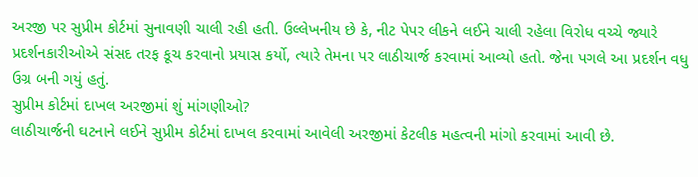અરજી પર સુપ્રીમ કોર્ટમાં સુનાવણી ચાલી રહી હતી. ઉલ્લેખનીય છે કે, નીટ પેપર લીકને લઈને ચાલી રહેલા વિરોધ વચ્ચે જ્યારે પ્રદર્શનકારીઓએ સંસદ તરફ કૂચ કરવાનો પ્રયાસ કર્યો, ત્યારે તેમના પર લાઠીચાર્જ કરવામાં આવ્યો હતો. જેના પગલે આ પ્રદર્શન વધુ ઉગ્ર બની ગયું હતું.
સુપ્રીમ કોર્ટમાં દાખલ અરજીમાં શું માંગણીઓ?
લાઠીચાર્જની ઘટનાને લઈને સુપ્રીમ કોર્ટમાં દાખલ કરવામાં આવેલી અરજીમાં કેટલીક મહત્વની માંગો કરવામાં આવી છે.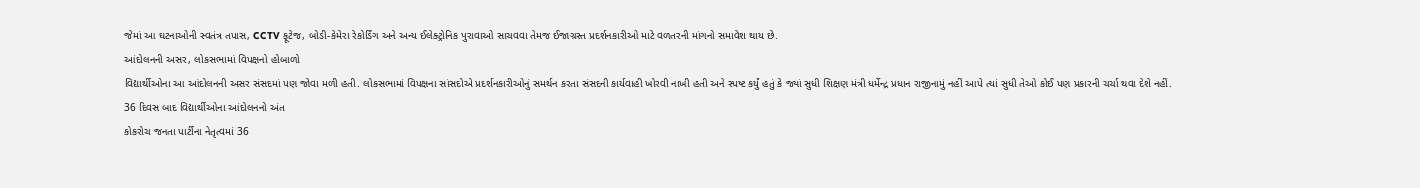જેમાં આ ઘટનાઓની સ્વતંત્ર તપાસ, CCTV ફૂટેજ, બોડી-કેમેરા રેકોર્ડિંગ અને અન્ય ઈલેક્ટ્રોનિક પુરાવાઓ સાચવવા તેમજ ઈજાગ્રસ્ત પ્રદર્શનકારીઓ માટે વળતરની માંગનો સમાવેશ થાય છે.
આંદોલનની અસર, લોકસભામાં વિપક્ષનો હોબાળો
વિદ્યાર્થીઓના આ આંદોલનની અસર સંસદમાં પણ જોવા મળી હતી. લોકસભામાં વિપક્ષના સાંસદોએ પ્રદર્શનકારીઓનું સમર્થન કરતા સંસદની કાર્યવાહી ખોરવી નાખી હતી અને સ્પષ્ટ કર્યું હતું કે જ્યાં સુધી શિક્ષણ મંત્રી ધર્મેન્દ્ર પ્રધાન રાજીનામું નહીં આપે ત્યાં સુધી તેઓ કોઈ પણ પ્રકારની ચર્ચા થવા દેશે નહીં.
36 દિવસ બાદ વિદ્યાર્થીઓના આંદોલનનો અંત
કોકરોચ જનતા પાર્ટીના નેતૃત્વમાં 36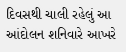દિવસથી ચાલી રહેલું આ આંદોલન શનિવારે આખરે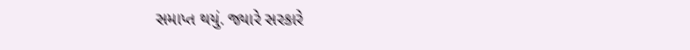સમાપ્ત થયું. જ્યારે સરકારે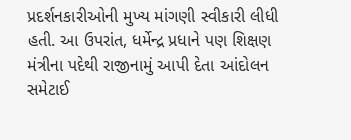પ્રદર્શનકારીઓની મુખ્ય માંગણી સ્વીકારી લીધી હતી. આ ઉપરાંત, ધર્મેન્દ્ર પ્રધાને પણ શિક્ષણ મંત્રીના પદેથી રાજીનામું આપી દેતા આંદોલન સમેટાઈ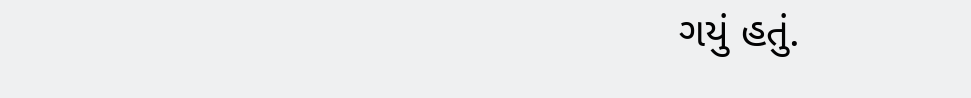ગયું હતું.